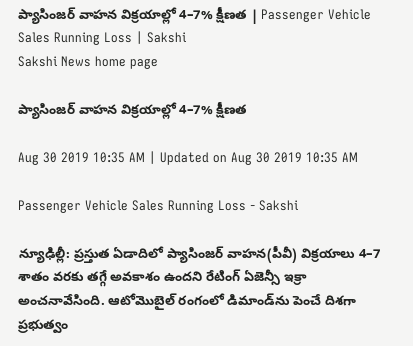ప్యాసింజర్‌ వాహన విక్రయాల్లో 4–7% క్షీణత | Passenger Vehicle Sales Running Loss | Sakshi
Sakshi News home page

ప్యాసింజర్‌ వాహన విక్రయాల్లో 4–7% క్షీణత

Aug 30 2019 10:35 AM | Updated on Aug 30 2019 10:35 AM

Passenger Vehicle Sales Running Loss - Sakshi

న్యూఢిల్లీ: ప్రస్తుత ఏడాదిలో ప్యాసింజర్‌ వాహన(పీవీ) విక్రయాలు 4–7 శాతం వరకు తగ్గే అవకాశం ఉందని రేటింగ్‌ ఏజెన్సీ ఇక్రా అంచనావేసింది. ఆటోమొబైల్‌ రంగంలో డిమాండ్‌ను పెంచే దిశగా ప్రభుత్వం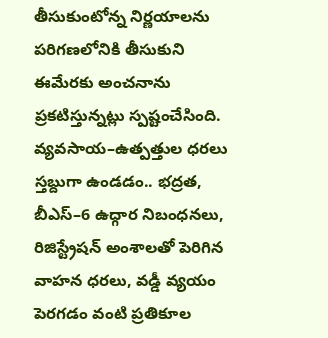తీసుకుంటోన్న నిర్ణయాలను పరిగణలోనికి తీసుకుని ఈమేరకు అంచనాను ప్రకటిస్తున్నట్లు స్పష్టంచేసింది. వ్యవసాయ–ఉత్పత్తుల ధరలు స్తబ్దుగా ఉండడం.. భద్రత, బీఎస్‌–6 ఉద్గార నిబంధనలు, రిజిస్ట్రేషన్‌ అంశాలతో పెరిగిన వాహన ధరలు, వడ్డీ వ్యయం పెరగడం వంటి ప్రతికూల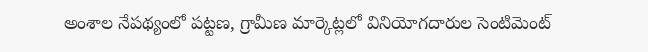అంశాల నేపథ్యంలో పట్టణ, గ్రామీణ మార్కెట్లలో వినియోగదారుల సెంటిమెంట్‌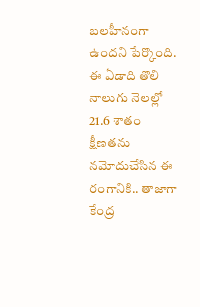బలహీనంగా ఉందని పేర్కొంది. ఈ ఏడాది తొలి నాలుగు నెలల్లో 21.6 శాతం క్షీణతను నమోదుచేసిన ఈ రంగానికి.. తాజాగా కేంద్ర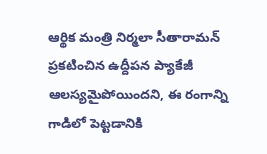ఆర్థిక మంత్రి నిర్మలా సీతారామన్‌ ప్రకటించిన ఉద్దీపన ప్యాకేజీ ఆలస్యమైపోయిందని, ఈ రంగాన్ని గాడిలో పెట్టడానికి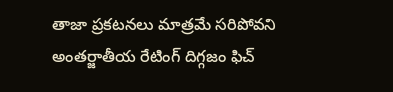తాజా ప్రకటనలు మాత్రమే సరిపోవని అంతర్జాతీయ రేటింగ్‌ దిగ్గజం ఫిచ్‌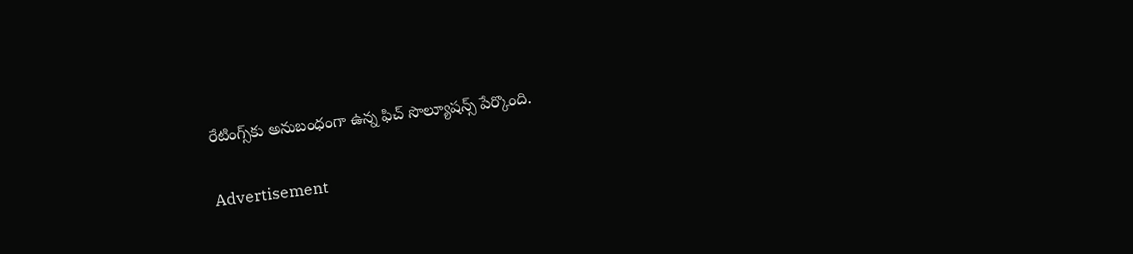రేటింగ్స్‌కు అనుబంధంగా ఉన్న ఫిచ్‌ సొల్యూషన్స్‌ పేర్కొంది.

Advertisement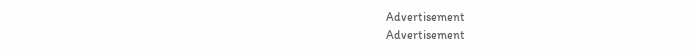Advertisement
Advertisement